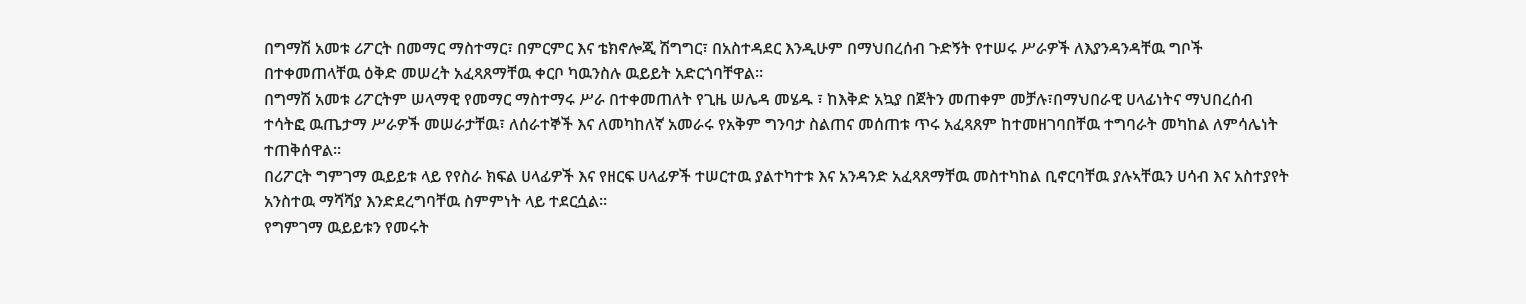በግማሽ አመቱ ሪፖርት በመማር ማስተማር፣ በምርምር እና ቴክኖሎጂ ሽግግር፣ በአስተዳደር እንዲሁም በማህበረሰብ ጉድኝት የተሠሩ ሥራዎች ለእያንዳንዳቸዉ ግቦች በተቀመጠላቸዉ ዕቅድ መሠረት አፈጻጸማቸዉ ቀርቦ ካዉንስሉ ዉይይት አድርጎባቸዋል።
በግማሽ አመቱ ሪፖርትም ሠላማዊ የመማር ማስተማሩ ሥራ በተቀመጠለት የጊዜ ሠሌዳ መሄዱ ፣ ከእቅድ አኳያ በጀትን መጠቀም መቻሉ፣በማህበራዊ ሀላፊነትና ማህበረሰብ ተሳትፎ ዉጤታማ ሥራዎች መሠራታቸዉ፣ ለሰራተኞች እና ለመካከለኛ አመራሩ የአቅም ግንባታ ስልጠና መሰጠቱ ጥሩ አፈጻጸም ከተመዘገባበቸዉ ተግባራት መካከል ለምሳሌነት ተጠቅሰዋል።
በሪፖርት ግምገማ ዉይይቱ ላይ የየስራ ክፍል ሀላፊዎች እና የዘርፍ ሀላፊዎች ተሠርተዉ ያልተካተቱ እና አንዳንድ አፈጻጸማቸዉ መስተካከል ቢኖርባቸዉ ያሉኣቸዉን ሀሳብ እና አስተያየት አንስተዉ ማሻሻያ እንድደረግባቸዉ ስምምነት ላይ ተደርሷል።
የግምገማ ዉይይቱን የመሩት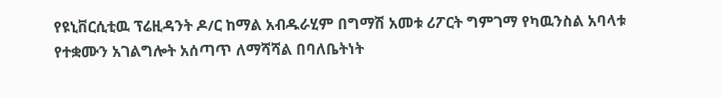የዩኒቨርሲቲዉ ፕሬዚዳንት ዶ/ር ከማል አብዱራሂም በግማሽ አመቱ ሪፖርት ግምገማ የካዉንስል አባላቱ የተቋሙን አገልግሎት አሰጣጥ ለማሻሻል በባለቤትነት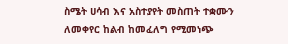ስሜት ሀሳብ እና አስተያየት መስጠት ተቋሙን ለመቀየር ከልብ ከመፈለግ የሚመነጭ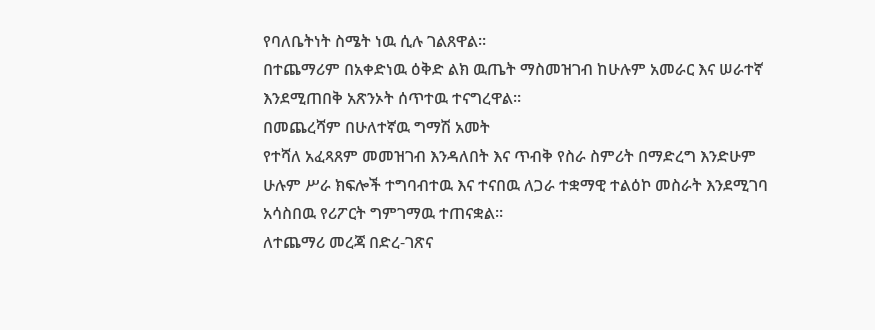የባለቤትነት ስሜት ነዉ ሲሉ ገልጸዋል።
በተጨማሪም በአቀድነዉ ዕቅድ ልክ ዉጤት ማስመዝገብ ከሁሉም አመራር እና ሠራተኛ እንደሚጠበቅ አጽንኦት ሰጥተዉ ተናግረዋል።
በመጨረሻም በሁለተኛዉ ግማሽ አመት
የተሻለ አፈጻጸም መመዝገብ እንዳለበት እና ጥብቅ የስራ ስምሪት በማድረግ እንድሁም ሁሉም ሥራ ክፍሎች ተግባብተዉ እና ተናበዉ ለጋራ ተቋማዊ ተልዕኮ መስራት እንደሚገባ አሳስበዉ የሪፖርት ግምገማዉ ተጠናቋል።
ለተጨማሪ መረጃ በድረ-ገጽና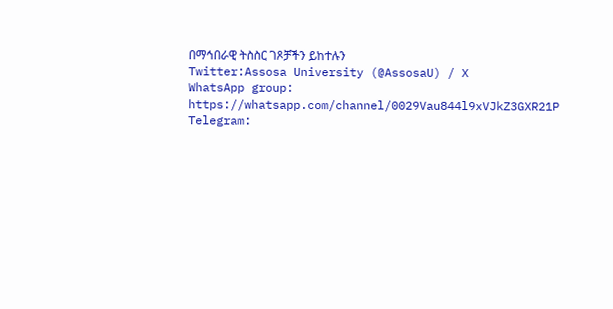በማኅበራዊ ትስስር ገጾቻችን ይከተሉን
Twitter:Assosa University (@AssosaU) / X
WhatsApp group: https://whatsapp.com/channel/0029Vau844l9xVJkZ3GXR21P
Telegram: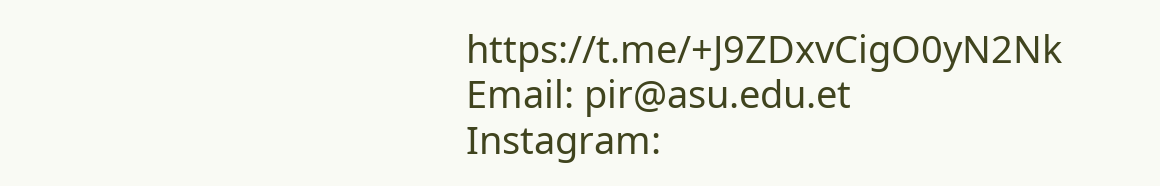https://t.me/+J9ZDxvCigO0yN2Nk
Email: pir@asu.edu.et
Instagram: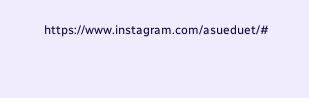https://www.instagram.com/asueduet/#